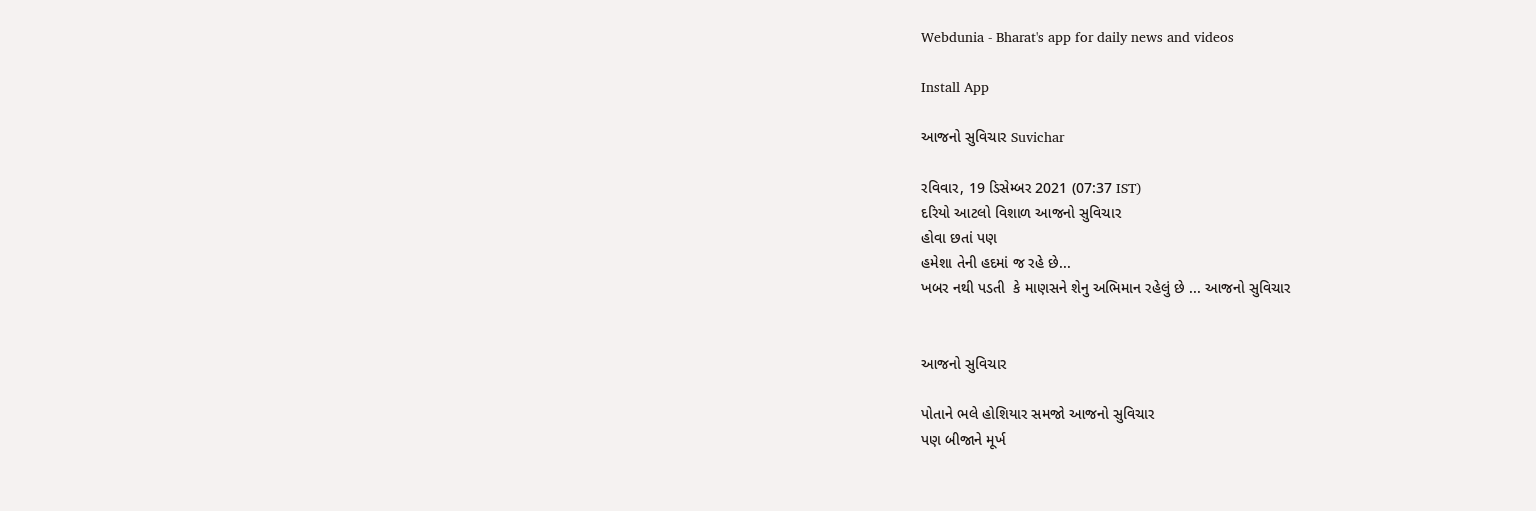Webdunia - Bharat's app for daily news and videos

Install App

આજનો સુવિચાર Suvichar

રવિવાર, 19 ડિસેમ્બર 2021 (07:37 IST)
દરિયો આટલો વિશાળ આજનો સુવિચાર
હોવા છતાં પણ
હમેશા તેની હદમાં જ રહે છે...
ખબર નથી પડતી  કે માણસને શેનુ અભિમાન રહેલું છે ... આજનો સુવિચાર


આજનો સુવિચાર

પોતાને ભલે હોશિયાર સમજો આજનો સુવિચાર
પણ બીજાને મૂર્ખ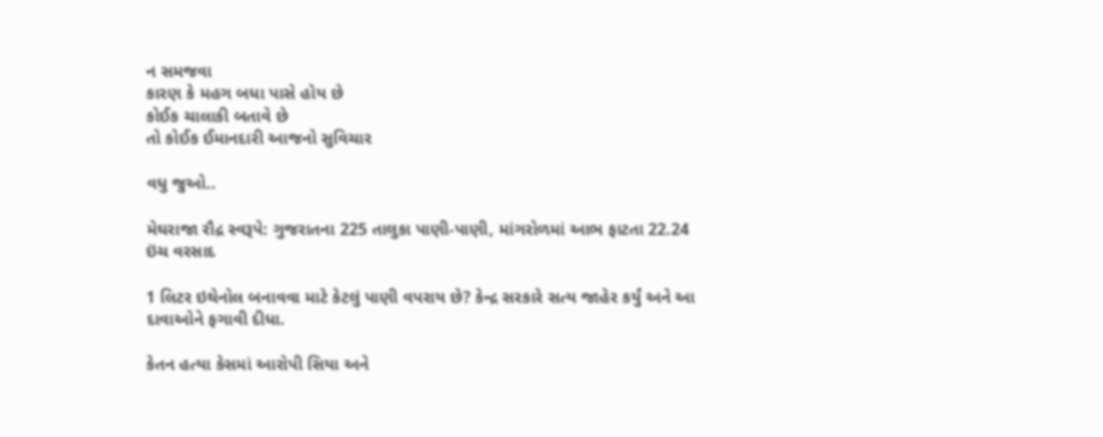ન સમજવા
કારણ કે મહગ બધા પાસે હોય છે
કોઈક ચાલાકી બતાવે છે
તો કોઈક ઈમાનદારી આજનો સુવિચાર

વધુ જુઓ..

મેઘરાજા રૌદ્ર સ્વરૂપે: ગુજરાતના 225 તાલુકા પાણી-પાણી, માંગરોળમાં આભ ફાટતા 22.24 ઇંચ વરસાદ

1 લિટર ઇથેનોલ બનાવવા માટે કેટલું પાણી વપરાય છે? કેન્દ્ર સરકારે સત્ય જાહેર કર્યું અને આ દાવાઓને ફગાવી દીધા.

કેતન હત્યા કેસમાં આરોપી સિયા અને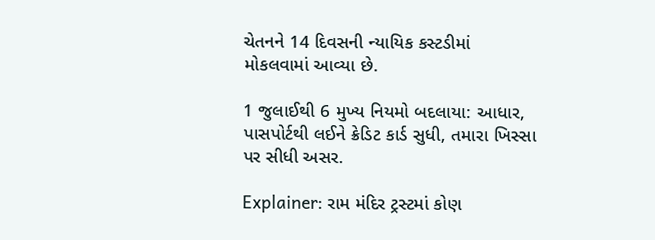ચેતનને 14 દિવસની ન્યાયિક કસ્ટડીમાં મોકલવામાં આવ્યા છે.

1 જુલાઈથી 6 મુખ્ય નિયમો બદલાયા: આધાર, પાસપોર્ટથી લઈને ક્રેડિટ કાર્ડ સુધી, તમારા ખિસ્સા પર સીધી અસર.

Explainer: રામ મંદિર ટ્રસ્ટમાં કોણ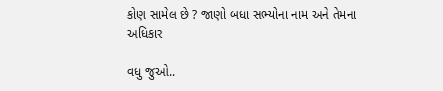કોણ સામેલ છે ? જાણો બધા સભ્યોના નામ અને તેમના અધિકાર

વધુ જુઓ..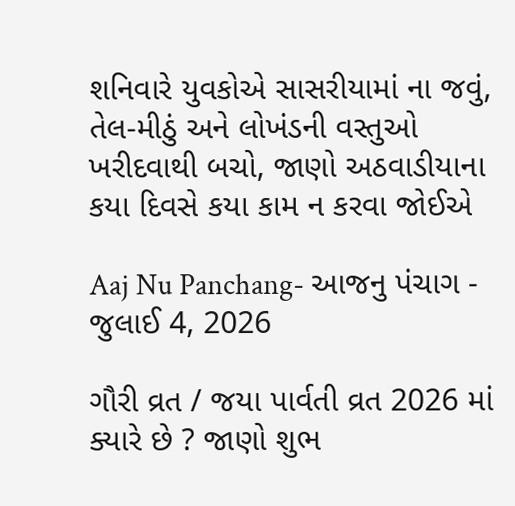શનિવારે યુવકોએ સાસરીયામાં ના જવું, તેલ-મીઠું અને લોખંડની વસ્તુઓ ખરીદવાથી બચો, જાણો અઠવાડીયાના કયા દિવસે કયા કામ ન કરવા જોઈએ

Aaj Nu Panchang- આજનુ પંચાગ - જુલાઈ 4, 2026

ગૌરી વ્રત / જયા પાર્વતી વ્રત 2026 માં ક્યારે છે ? જાણો શુભ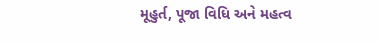મૂહુર્ત, પૂજા વિધિ અને મહત્વ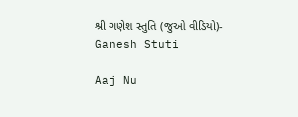શ્રી ગણેશ સ્તુતિ (જુઓ વીડિયો)- Ganesh Stuti

Aaj Nu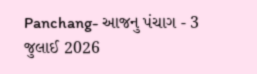Panchang- આજનુ પંચાગ - 3 જુલાઈ 2026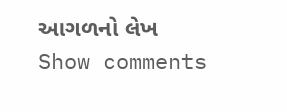આગળનો લેખ
Show comments